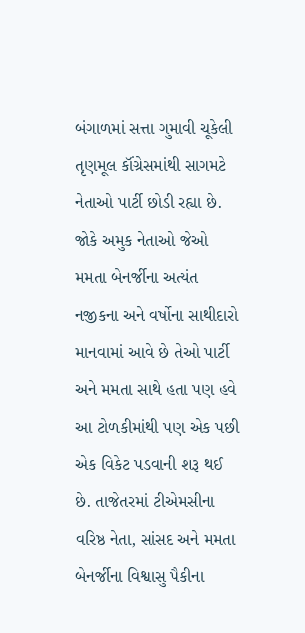બંગાળમાં સત્તા ગુમાવી ચૂકેલી તૃણમૂલ કૉંગ્રેસમાંથી સાગમટે નેતાઓ પાર્ટી છોડી રહ્યા છે. જોકે અમુક નેતાઓ જેઓ મમતા બેનર્જીના અત્યંત નજીકના અને વર્ષોના સાથીદારો માનવામાં આવે છે તેઓ પાર્ટી અને મમતા સાથે હતા પણ હવે આ ટોળકીમાંથી પણ એક પછી એક વિકેટ પડવાની શરૂ થઈ છે. તાજેતરમાં ટીએમસીના વરિષ્ઠ નેતા, સાંસદ અને મમતા બેનર્જીના વિશ્વાસુ પૈકીના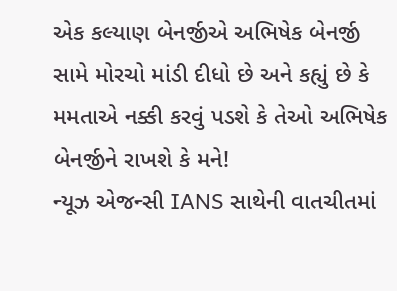એક કલ્યાણ બેનર્જીએ અભિષેક બેનર્જી સામે મોરચો માંડી દીધો છે અને કહ્યું છે કે મમતાએ નક્કી કરવું પડશે કે તેઓ અભિષેક બેનર્જીને રાખશે કે મને!
ન્યૂઝ એજન્સી IANS સાથેની વાતચીતમાં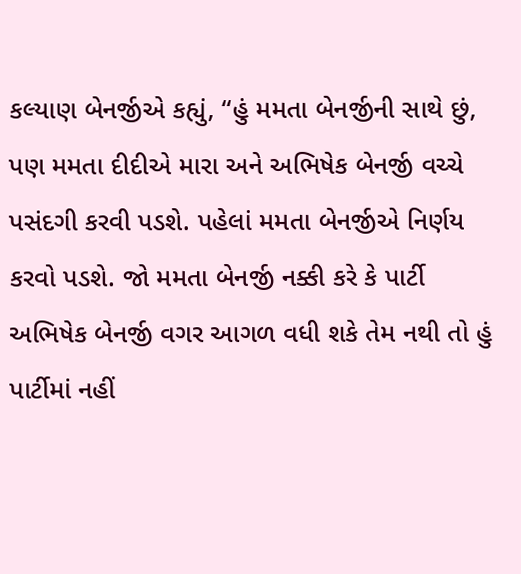કલ્યાણ બેનર્જીએ કહ્યું, “હું મમતા બેનર્જીની સાથે છું, પણ મમતા દીદીએ મારા અને અભિષેક બેનર્જી વચ્ચે પસંદગી કરવી પડશે. પહેલાં મમતા બેનર્જીએ નિર્ણય કરવો પડશે. જો મમતા બેનર્જી નક્કી કરે કે પાર્ટી અભિષેક બેનર્જી વગર આગળ વધી શકે તેમ નથી તો હું પાર્ટીમાં નહીં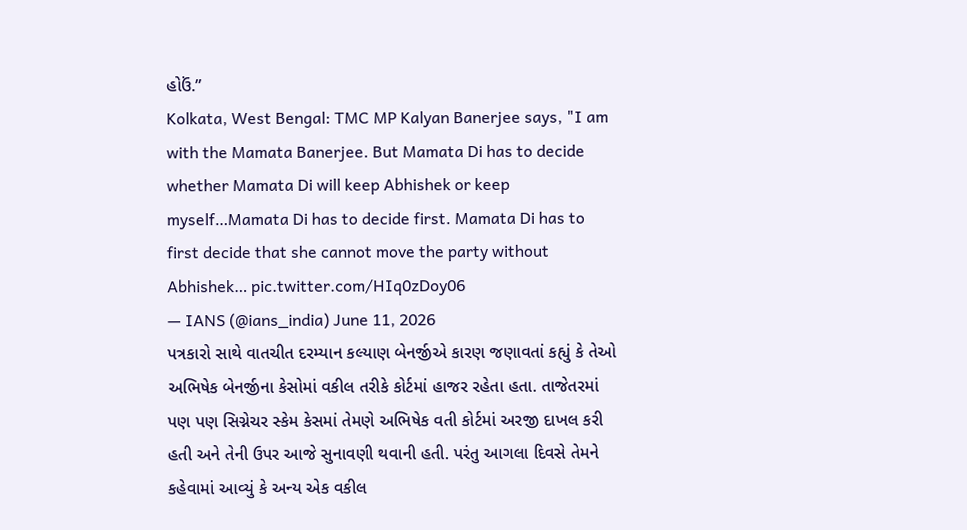હોઉં.”
Kolkata, West Bengal: TMC MP Kalyan Banerjee says, "I am with the Mamata Banerjee. But Mamata Di has to decide whether Mamata Di will keep Abhishek or keep myself…Mamata Di has to decide first. Mamata Di has to first decide that she cannot move the party without Abhishek… pic.twitter.com/HIq0zDoy06
— IANS (@ians_india) June 11, 2026
પત્રકારો સાથે વાતચીત દરમ્યાન કલ્યાણ બેનર્જીએ કારણ જણાવતાં કહ્યું કે તેઓ અભિષેક બેનર્જીના કેસોમાં વકીલ તરીકે કોર્ટમાં હાજર રહેતા હતા. તાજેતરમાં પણ પણ સિગ્નેચર સ્કેમ કેસમાં તેમણે અભિષેક વતી કોર્ટમાં અરજી દાખલ કરી હતી અને તેની ઉપર આજે સુનાવણી થવાની હતી. પરંતુ આગલા દિવસે તેમને કહેવામાં આવ્યું કે અન્ય એક વકીલ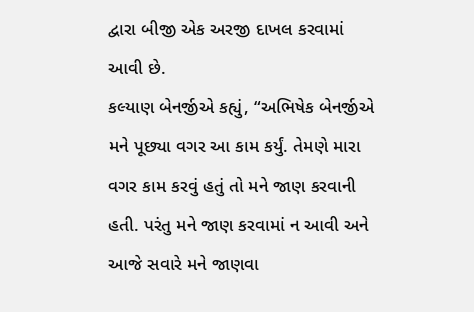દ્વારા બીજી એક અરજી દાખલ કરવામાં આવી છે.
કલ્યાણ બેનર્જીએ કહ્યું, “અભિષેક બેનર્જીએ મને પૂછ્યા વગર આ કામ કર્યું. તેમણે મારા વગર કામ કરવું હતું તો મને જાણ કરવાની હતી. પરંતુ મને જાણ કરવામાં ન આવી અને આજે સવારે મને જાણવા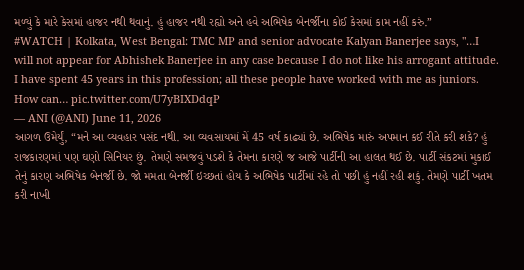મળ્યું કે મારે કેસમાં હાજર નથી થવાનું. હું હાજર નથી રહ્યો અને હવે અભિષેક બેનર્જીના કોઈ કેસમાં કામ નહીં કરું.”
#WATCH | Kolkata, West Bengal: TMC MP and senior advocate Kalyan Banerjee says, "…I will not appear for Abhishek Banerjee in any case because I do not like his arrogant attitude. I have spent 45 years in this profession; all these people have worked with me as juniors. How can… pic.twitter.com/U7yBIXDdqP
— ANI (@ANI) June 11, 2026
આગળ ઉમેર્યું, “મને આ વ્યવહાર પસંદ નથી. આ વ્યવસાયમાં મેં 45 વર્ષ કાઢ્યાં છે. અભિષેક મારું અપમાન કઈ રીતે કરી શકે? હું રાજકારણમાં પણ ઘણો સિનિયર છું. તેમણે સમજવું પડશે કે તેમના કારણે જ આજે પાર્ટીની આ હાલત થઈ છે. પાર્ટી સંકટમાં મુકાઈ તેનું કારણ અભિષેક બેનર્જી છે. જો મમતા બેનર્જી ઇચ્છતાં હોય કે અભિષેક પાર્ટીમાં રહે તો પછી હું નહીં રહી શકું. તેમણે પાર્ટી ખતમ કરી નાખી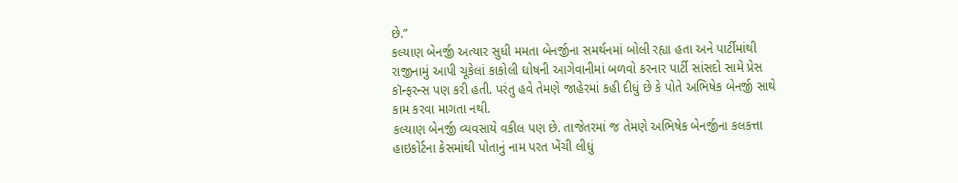છે.”
કલ્યાણ બેનર્જી અત્યાર સુધી મમતા બેનર્જીના સમર્થનમાં બોલી રહ્યા હતા અને પાર્ટીમાંથી રાજીનામું આપી ચૂકેલાં કાકોલી ઘોષની આગેવાનીમાં બળવો કરનાર પાર્ટી સાંસદો સામે પ્રેસ કૉન્ફરન્સ પણ કરી હતી. પરંતુ હવે તેમણે જાહેરમાં કહી દીધું છે કે પોતે અભિષેક બેનર્જી સાથે કામ કરવા માગતા નથી.
કલ્યાણ બેનર્જી વ્યવસાયે વકીલ પણ છે. તાજેતરમાં જ તેમણે અભિષેક બેનર્જીના કલકત્તા હાઇકોર્ટના કેસમાંથી પોતાનું નામ પરત ખેંચી લીધું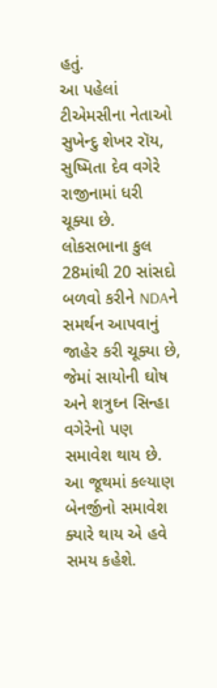હતું.
આ પહેલાં ટીએમસીના નેતાઓ સુખેન્દુ શેખર રૉય, સુષ્મિતા દેવ વગેરે રાજીનામાં ધરી ચૂક્યા છે. લોકસભાના કુલ 28માંથી 20 સાંસદો બળવો કરીને NDAને સમર્થન આપવાનું જાહેર કરી ચૂક્યા છે, જેમાં સાયોની ઘોષ અને શત્રુઘ્ન સિન્હા વગેરેનો પણ સમાવેશ થાય છે. આ જૂથમાં કલ્યાણ બેનર્જીનો સમાવેશ ક્યારે થાય એ હવે સમય કહેશે.